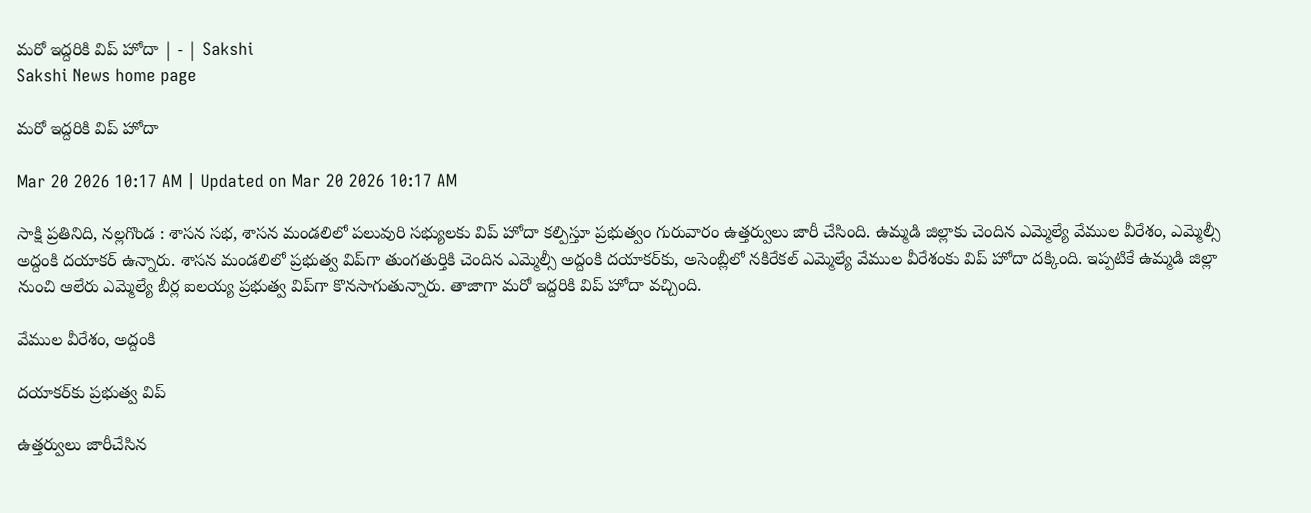మరో ఇద్దరికి విప్‌ హోదా | - | Sakshi
Sakshi News home page

మరో ఇద్దరికి విప్‌ హోదా

Mar 20 2026 10:17 AM | Updated on Mar 20 2026 10:17 AM

సాక్షి ప్రతినిది, నల్లగొండ : శాసన సభ, శాసన మండలిలో పలువురి సభ్యులకు విప్‌ హోదా కల్పిస్తూ ప్రభుత్వం గురువారం ఉత్తర్వులు జారీ చేసింది. ఉమ్మడి జిల్లాకు చెందిన ఎమ్మెల్యే వేముల వీరేశం, ఎమ్మెల్సీ అద్దంకి దయాకర్‌ ఉన్నారు. శాసన మండలిలో ప్రభుత్వ విప్‌గా తుంగతుర్తికి చెందిన ఎమ్మెల్సీ అద్దంకి దయాకర్‌కు, అసెంబ్లీలో నకిరేకల్‌ ఎమ్మెల్యే వేముల వీరేశంకు విప్‌ హోదా దక్కింది. ఇప్పటికే ఉమ్మడి జిల్లా నుంచి ఆలేరు ఎమ్మెల్యే బీర్ల ఐలయ్య ప్రభుత్వ విప్‌గా కొనసాగుతున్నారు. తాజాగా మరో ఇద్దరికి విప్‌ హోదా వచ్చింది.

వేముల వీరేశం, అద్దంకి

దయాకర్‌కు ప్రభుత్వ విప్‌

ఉత్తర్వులు జారీచేసిన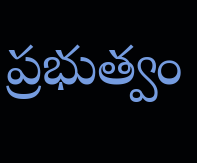ప్రభుత్వం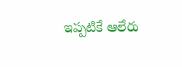ఇప్పటికే ఆలేరు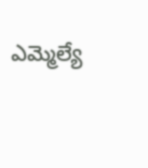ఎమ్మెల్యే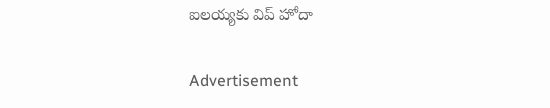ఐలయ్యకు విప్‌ హోదా

Advertisement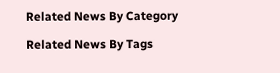Related News By Category

Related News By Tags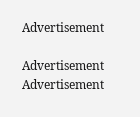Advertisement

Advertisement
Advertisement